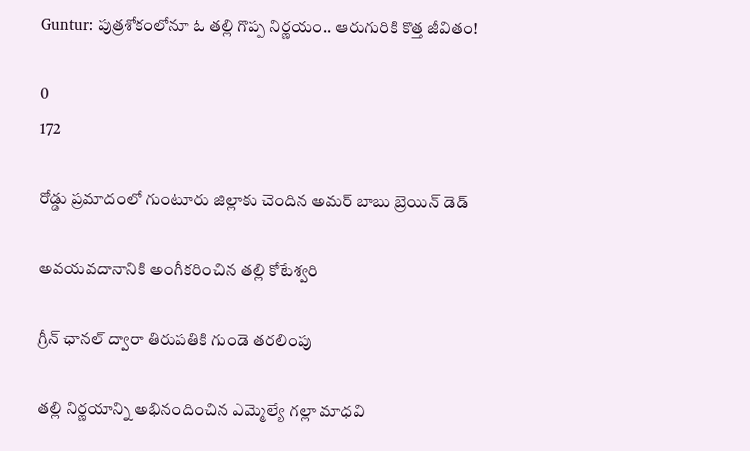Guntur: పుత్రశోకంలోనూ ఓ తల్లి గొప్ప నిర్ణయం.. ఆరుగురికి కొత్త జీవితం!

0
172

రోడ్డు ప్రమాదంలో గుంటూరు జిల్లాకు చెందిన అమర్‌ బాబు బ్రెయిన్ డెడ్

అవయవదానానికి అంగీకరించిన తల్లి కోటేశ్వరి

గ్రీన్ ఛానల్ ద్వారా తిరుపతికి గుండె తరలింపు

తల్లి నిర్ణయాన్ని అభినందించిన ఎమ్మెల్యే గల్లా మాధవి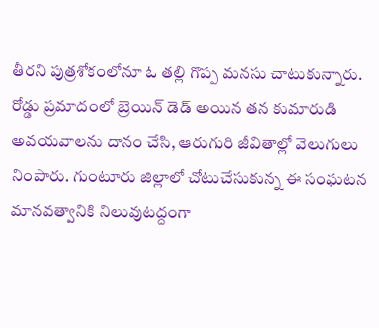తీరని పుత్రశోకంలోనూ ఓ తల్లి గొప్ప మనసు చాటుకున్నారు. రోడ్డు ప్రమాదంలో బ్రెయిన్ డెడ్ అయిన తన కుమారుడి అవయవాలను దానం చేసి, ఆరుగురి జీవితాల్లో వెలుగులు నింపారు. గుంటూరు జిల్లాలో చోటుచేసుకున్న ఈ సంఘటన మానవత్వానికి నిలువుటద్దంగా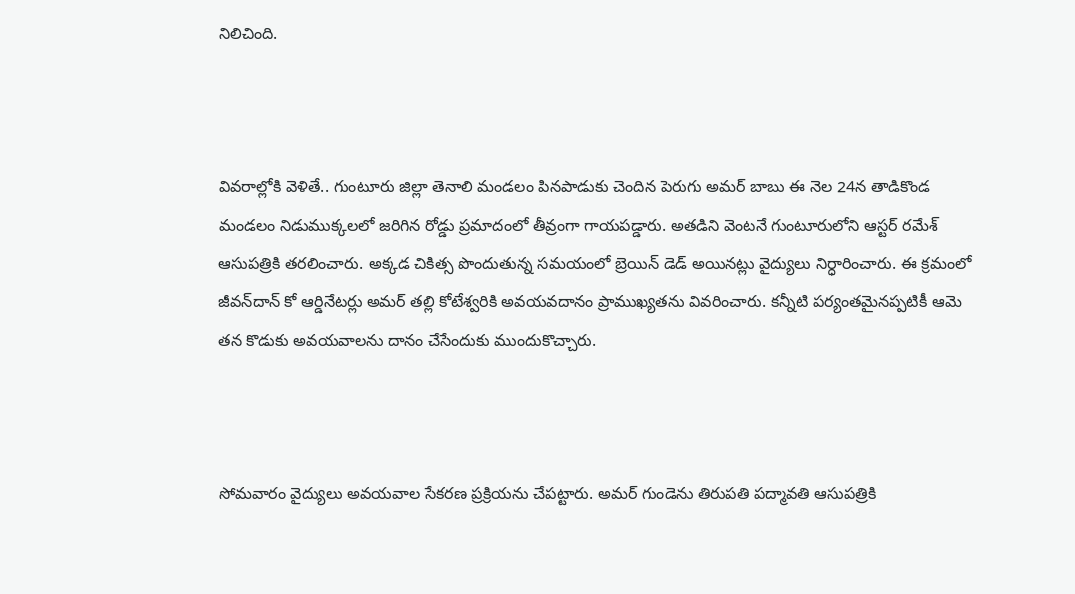నిలిచింది.



వివరాల్లోకి వెళితే.. గుంటూరు జిల్లా తెనాలి మండలం పినపాడుకు చెందిన పెరుగు అమర్‌ బాబు ఈ నెల 24న తాడికొండ మండలం నిడుముక్కలలో జరిగిన రోడ్డు ప్రమాదంలో తీవ్రంగా గాయపడ్డారు. అతడిని వెంటనే గుంటూరులోని ఆస్టర్‌ రమేశ్ ఆసుప‌త్రికి తరలించారు. అక్క‌డ‌ చికిత్స పొందుతున్న స‌మ‌యంలో బ్రెయిన్ డెడ్ అయినట్లు వైద్యులు నిర్ధారించారు. ఈ క్రమంలో జీవన్‌దాన్‌ కో ఆర్డినేటర్లు అమర్ తల్లి కోటేశ్వరికి అవయవదానం ప్రాముఖ్యతను వివరించారు. కన్నీటి పర్యంతమైనప్పటికీ ఆమె తన కొడుకు అవయవాలను దానం చేసేందుకు ముందుకొచ్చారు.



సోమవారం వైద్యులు అవయవాల సేకరణ ప్రక్రియను చేపట్టారు. అమర్ గుండెను తిరుపతి పద్మావతి ఆసుప‌త్రికి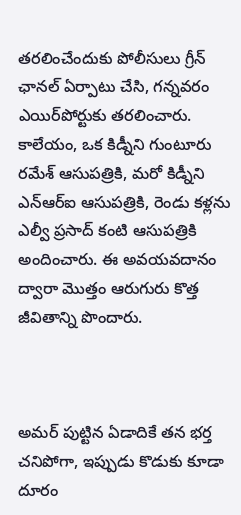తరలించేందుకు పోలీసులు గ్రీన్ ఛానల్ ఏర్పాటు చేసి, గన్నవరం ఎయిర్‌పోర్టుకు తరలించారు. కాలేయం, ఒక కిడ్నీని గుంటూరు రమేశ్ ఆసుప‌త్రికి, మరో కిడ్నీని ఎన్‌ఆర్‌ఐ ఆసుప‌త్రికి, రెండు కళ్లను ఎల్వీ ప్రసాద్‌ కంటి ఆసుపత్రికి అందించారు. ఈ అవయవదానం ద్వారా మొత్తం ఆరుగురు కొత్త జీవితాన్ని పొందారు.



అమర్‌ పుట్టిన ఏడాదికే తన భర్త చనిపోగా, ఇప్పుడు కొడుకు కూడా దూరం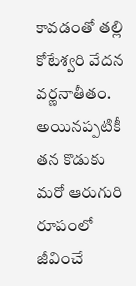కావడంతో తల్లి కోటేశ్వరి వేదన వర్ణనాతీతం. అయినప్పటికీ తన కొడుకు మరో ఆరుగురి రూపంలో జీవించే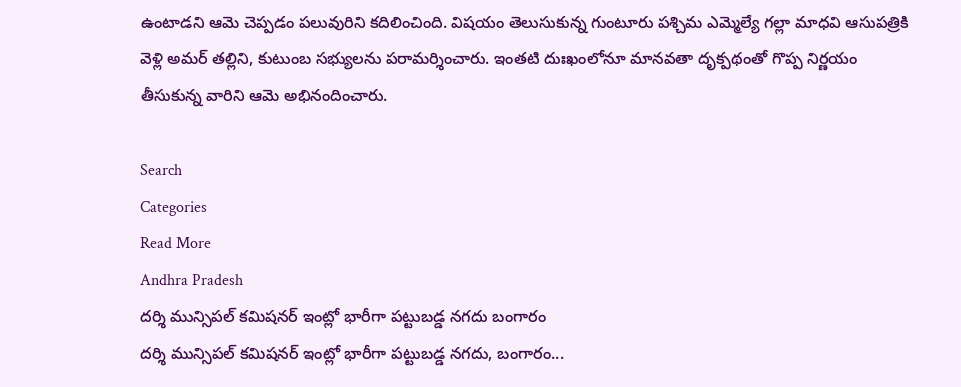ఉంటాడని ఆమె చెప్పడం పలువురిని కదిలించింది. విషయం తెలుసుకున్న గుంటూరు పశ్చిమ ఎమ్మెల్యే గల్లా మాధవి ఆసుప‌త్రికి వెళ్లి అమర్ తల్లిని, కుటుంబ సభ్యులను పరామర్శించారు. ఇంతటి దుఃఖంలోనూ మానవతా దృక్పథంతో గొప్ప నిర్ణయం తీసుకున్న వారిని ఆమె అభినందించారు.

Search
Categories
Read More
Andhra Pradesh
దర్శి మున్సిపల్ కమిషనర్ ఇంట్లో భారీగా పట్టుబడ్డ నగదు బంగారం
దర్శి మున్సిపల్ కమిషనర్ ఇంట్లో భారీగా పట్టుబడ్డ నగదు, బంగారం...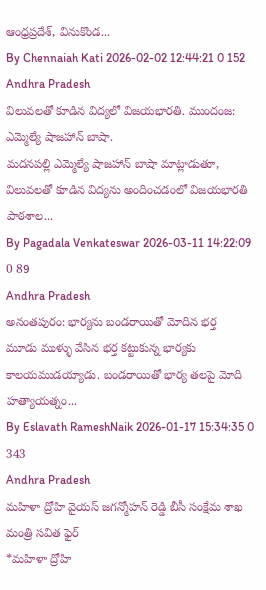ఆంధ్రప్రదేశ్, వినుకొండ...
By Chennaiah Kati 2026-02-02 12:44:21 0 152
Andhra Pradesh
విలువలతో కూడిన విద్యలో విజయభారతి. ముందంజ: ఎమ్మెల్యే షాజహాన్ బాషా.
మదనపల్లి ఎమ్మెల్యే షాజహాన్ బాషా మాట్లాడుతూ, విలువలతో కూడిన విద్యను అందించడంలో విజయభారతి పాఠశాల...
By Pagadala Venkateswar 2026-03-11 14:22:09 0 89
Andhra Pradesh
అనంతపురం: భార్యను బండరాయితో మోదిన భర్త
మూడు ముళ్ళు వేసిన భర్త కట్టుకున్న భార్యకు కాలయముడయ్యాడు. బండరాయితో భార్య తలపై మోది హత్యాయత్నం...
By Eslavath RameshNaik 2026-01-17 15:34:35 0 343
Andhra Pradesh
మహిళా ద్రోహి వైయస్ జగన్మోహన్ రెడ్డి బీసీ సంక్షేమ శాఖ మంత్రి సవిత ఫైర్
*మహిళా ద్రోహి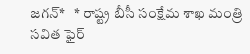జగన్*   * రాష్ట్ర బీసీ సంక్షేమ శాఖ మంత్రి సవిత ఫైర్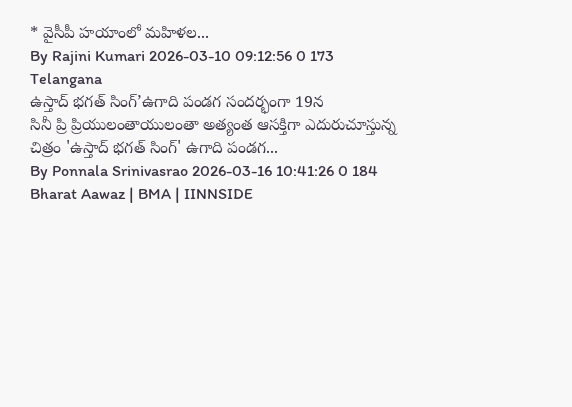* వైసీపీ హయాంలో మహిళల...
By Rajini Kumari 2026-03-10 09:12:56 0 173
Telangana
ఉస్తాద్ భగత్ సింగ్’ఉగాది పండగ సందర్భంగా 19న
సినీ ప్రి ప్రియులంతాయులంతా అత్యంత ఆసక్తిగా ఎదురుచూస్తున్న చిత్రం 'ఉస్తాద్ భగత్ సింగ్' ఉగాది పండగ...
By Ponnala Srinivasrao 2026-03-16 10:41:26 0 184
Bharat Aawaz | BMA | IINNSIDE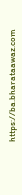https://ba.bharataawaz.com